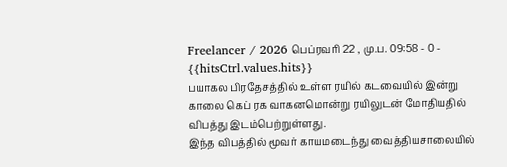Freelancer / 2026 பெப்ரவரி 22 , மு.ப. 09:58 - 0 - {{hitsCtrl.values.hits}}
பயாகல பிரதேசத்தில் உள்ள ரயில் கடவையில் இன்று காலை கெப் ரக வாகனமொன்று ரயிலுடன் மோதியதில் விபத்து இடம்பெற்றுள்ளது.
இந்த விபத்தில் மூவர் காயமடைந்து வைத்தியசாலையில்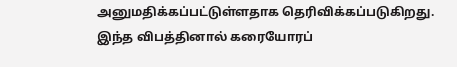அனுமதிக்கப்பட்டுள்ளதாக தெரிவிக்கப்படுகிறது.
இந்த விபத்தினால் கரையோரப்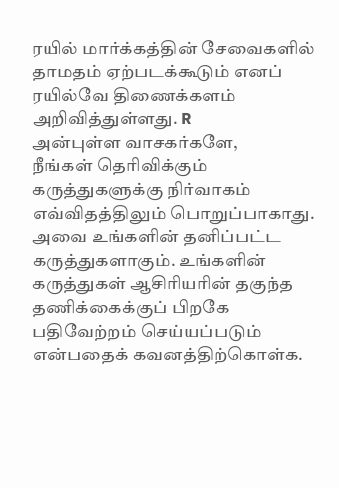ரயில் மார்க்கத்தின் சேவைகளில் தாமதம் ஏற்படக்கூடும் எனப் ரயில்வே திணைக்களம் அறிவித்துள்ளது. R
அன்புள்ள வாசகர்களே,
நீங்கள் தெரிவிக்கும் கருத்துகளுக்கு நிர்வாகம் எவ்விதத்திலும் பொறுப்பாகாது. அவை உங்களின் தனிப்பட்ட கருத்துகளாகும். உங்களின் கருத்துகள் ஆசிரியரின் தகுந்த தணிக்கைக்குப் பிறகே பதிவேற்றம் செய்யப்படும் என்பதைக் கவனத்திற்கொள்க.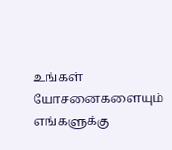உங்கள் யோசனைகளையும் எங்களுக்கு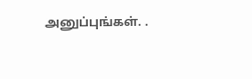அனுப்புங்கள். .